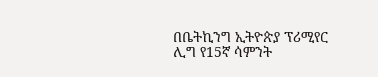በቤትኪንግ ኢትዮጵያ ፕሪሚየር ሊግ የ15ኛ ሳምንት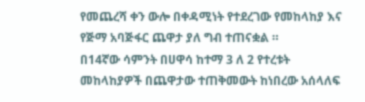የመጨረሻ ቀን ውሎ በቀዳሚነት የተደረገው የመከላከያ እና የጅማ አባጅፋር ጨዋታ ያለ ግብ ተጠናቋል ።
በ14ኛው ሳምንት በሀዋሳ ከተማ 3 ለ 2 የተረቱት መከላከያዎች በጨዋታው ተጠቅመውት ከነበረው አሰላለፍ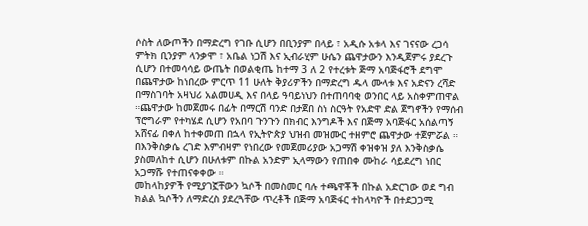ሶስት ለውጦችን በማድረግ የገቡ ሲሆን በቢንያም በላይ ፣ አዲሱ አቱላ እና ገናናው ረጋሳ ምትክ ቢንያም ላንቃሞ ፣ አቤል ነጋሽ እና ኢብራሂም ሁሴን ጨዋታውን እንዲጀምሩ ያደረጉ ሲሆን በተመሳሳይ ውጤት በወልቂጤ ከተማ 3 ለ 2 የተረቱት ጅማ አባጅፋሮች ደግሞ በጨዋታው ከነበረው ምርጥ 11 ሁለት ቅያሪዎችን በማድረግ ዱላ ሙላቱ እና አድናን ረሻድ በማስገባት አዛህሪ አልመሀዲ እና በላይ ዓባይነህን በተጠባባቂ ወንበር ላይ አስቀምጠዋል ።ጨዋታው ከመጀመሩ በፊት በማርሽ ባንድ በታጀበ ስነ ስርዓት የአድዋ ድል ጀግኖችን የማሰብ ፕሮግራም የተካሄደ ሲሆን የአበባ ጉንጉን በክብር እንግዶች እና በጅማ አባጅፋር አሰልጣኝ አሸናፊ በቀለ ከተቀመጠ በኋላ የኢትዮጵያ ህዝብ መዝሙር ተዘምሮ ጨዋታው ተጀምሯል ።
በእንቅስቃሴ ረገድ እምብዛም የነበረው የመጀመሪያው አጋማሽ ቀዝቀዝ ያለ እንቅስቃሴ ያስመለከተ ሲሆን በሁለቱም በኩል አንድም ኢላማውን የጠበቀ ሙከራ ሳይደረግ ነበር አጋማሹ የተጠናቀቀው ።
መከላከያዎች የሚያገኟቸውን ኳሶች በመስመር ባሉ ተጫዋቾች በኩል አድርገው ወደ ግብ ክልል ኳሶችን ለማድረስ ያደረጓቸው ጥረቶች በጅማ አባጅፋር ተከላካዮች በተደጋጋሚ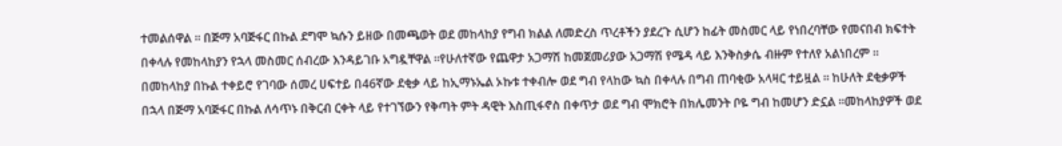ተመልሰዋል ። በጅማ አባጅፋር በኩል ደግሞ ኳሱን ይዘው በመጫወት ወደ መከላከያ የግብ ክልል ለመድረስ ጥረቶችን ያደረጉ ሲሆን ከፊት መስመር ላይ የነበረባቸው የመናበብ ክፍተት በቀላሉ የመከላከያን የኋላ መስመር ሰብረው እንዳይገቡ አግዷቸዋል ።የሁለተኛው የጨዋታ አጋማሽ ከመጀመሪያው አጋማሽ የሜዳ ላይ እንቅስቃሴ ብዙም የተለየ አልነበረም ።
በመከላከያ በኩል ተቀይሮ የገባው ሰመረ ሀፍተይ በ46ኛው ደቂቃ ላይ ከኢማኑኤል ኦኩቱ ተቀብሎ ወደ ግብ የላከው ኳስ በቀላሉ በግብ ጠባቂው አላዛር ተይዟል ። ከሁለት ደቂቃዎች በኋላ በጅማ አባጅፋር በኩል ለሳጥኑ በቅርብ ርቀት ላይ የተገኘውን የቅጣት ምት ዳዊት እስጢፋኖስ በቀጥታ ወደ ግብ ሞክሮት በክሌመንት ቦዬ ግብ ከመሆን ድኗል ።መከላከያዎች ወደ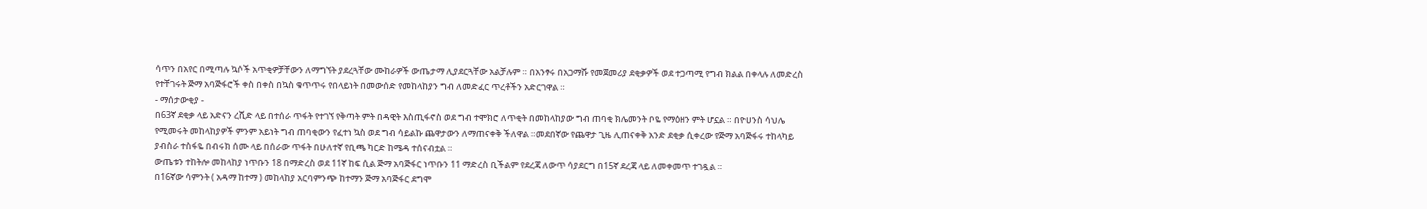ሳጥን በአየር በሚጣሉ ኳሶች አጥቂዎቻቸውን ለማግኘት ያደረጓቸው ሙከራዎች ውጤታማ ሊያደርጓቸው አልቻሉም ። በአንፃሩ በአጋማሹ የመጀመሪያ ደቂቃዎች ወደ ተጋጣሚ የግብ ክልል በቀላሉ ለመድረስ የተቸገሩት ጅማ አባጅፋሮች ቀስ በቀስ በኳስ ቁጥጥሩ የበላይነት በመውሰድ የመከላከያን ግብ ለመድፈር ጥረቶችን አድርገዋል ።
- ማሰታውቂያ -
በ63ኛ ደቂቃ ላይ አድናን ረሺድ ላይ በተሰራ ጥፋት የተገኘ የቅጣት ምት በዳዊት እስጢፋኖስ ወደ ግብ ተሞክሮ ለጥቂት በመከላከያው ግብ ጠባቂ ክሌመንት ቦዬ የማዕዘን ምት ሆኗል ። በዮሀንስ ሳህሌ የሚመሩት መከላከያዎች ምንም አይነት ግብ ጠባቂውን የፈተነ ኳስ ወደ ግብ ሳይልኩ ጨዋታውን ለማጠናቀቅ ችለዋል ።መደበኛው የጨዋታ ጊዜ ሊጠናቀቅ አንድ ደቂቃ ሲቀረው የጅማ አባጅፋሩ ተከላካይ ያብስራ ተስፋዬ በብሩክ ሰሙ ላይ በሰራው ጥፋት በሁለተኛ የቢጫ ካርድ ከሜዳ ተሰናብቷል ።
ውጤቱን ተከትሎ መከላከያ ነጥቡን 18 በማድረስ ወደ 11ኛ ከፍ ሲል ጅማ አባጅፋር ነጥቡን 11 ማድረስ ቢችልም የደረጃ ለውጥ ሳያደርግ በ15ኛ ደረጃ ላይ ለመቀመጥ ተገዷል ።
በ16ኛው ሳምንት ( አዳማ ከተማ ) መከላከያ አርባምንጭ ከተማን ጅማ አባጅፋር ደግሞ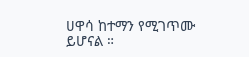ሀዋሳ ከተማን የሚገጥሙ ይሆናል ።